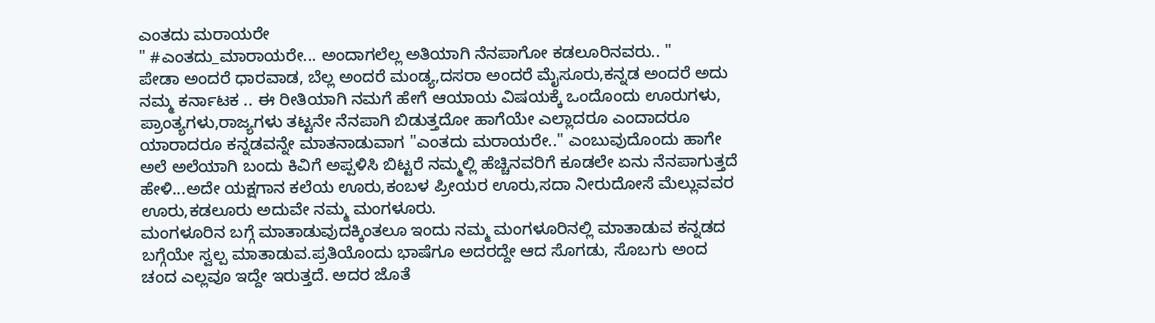ಎಂತದು ಮರಾಯರೇ
" #ಎಂತದು_ಮಾರಾಯರೇ... ಅಂದಾಗಲೆಲ್ಲ ಅತಿಯಾಗಿ ನೆನಪಾಗೋ ಕಡಲೂರಿನವರು.. "
ಪೇಡಾ ಅಂದರೆ ಧಾರವಾಡ, ಬೆಲ್ಲ ಅಂದರೆ ಮಂಡ್ಯ,ದಸರಾ ಅಂದರೆ ಮೈಸೂರು,ಕನ್ನಡ ಅಂದರೆ ಅದು ನಮ್ಮ ಕರ್ನಾಟಕ .. ಈ ರೀತಿಯಾಗಿ ನಮಗೆ ಹೇಗೆ ಆಯಾಯ ವಿಷಯಕ್ಕೆ ಒಂದೊಂದು ಊರುಗಳು, ಪ್ರಾಂತ್ಯಗಳು,ರಾಜ್ಯಗಳು ತಟ್ಟನೇ ನೆನಪಾಗಿ ಬಿಡುತ್ತದೋ ಹಾಗೆಯೇ ಎಲ್ಲಾದರೂ ಎಂದಾದರೂ ಯಾರಾದರೂ ಕನ್ನಡವನ್ನೇ ಮಾತನಾಡುವಾಗ "ಎಂತದು ಮರಾಯರೇ.." ಎಂಬುವುದೊಂದು ಹಾಗೇ ಅಲೆ ಅಲೆಯಾಗಿ ಬಂದು ಕಿವಿಗೆ ಅಪ್ಪಳಿಸಿ ಬಿಟ್ಟರೆ ನಮ್ಮಲ್ಲಿ ಹೆಚ್ಚಿನವರಿಗೆ ಕೂಡಲೇ ಏನು ನೆನಪಾಗುತ್ತದೆ ಹೇಳಿ...ಅದೇ ಯಕ್ಷಗಾನ ಕಲೆಯ ಊರು,ಕಂಬಳ ಪ್ರೀಯರ ಊರು,ಸದಾ ನೀರುದೋಸೆ ಮೆಲ್ಲುವವರ ಊರು,ಕಡಲೂರು ಅದುವೇ ನಮ್ಮ ಮಂಗಳೂರು.
ಮಂಗಳೂರಿನ ಬಗ್ಗೆ ಮಾತಾಡುವುದಕ್ಕಿಂತಲೂ ಇಂದು ನಮ್ಮ ಮಂಗಳೂರಿನಲ್ಲಿ ಮಾತಾಡುವ ಕನ್ನಡದ ಬಗ್ಗೆಯೇ ಸ್ವಲ್ಪ ಮಾತಾಡುವ.ಪ್ರತಿಯೊಂದು ಭಾಷೆಗೂ ಅದರದ್ದೇ ಆದ ಸೊಗಡು, ಸೊಬಗು ಅಂದ ಚಂದ ಎಲ್ಲವೂ ಇದ್ದೇ ಇರುತ್ತದೆ. ಅದರ ಜೊತೆ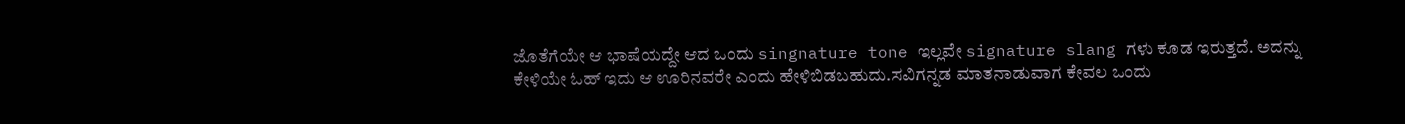ಜೊತೆಗೆಯೇ ಆ ಭಾಷೆಯದ್ದೇ ಆದ ಒಂದು singnature tone ಇಲ್ಲವೇ signature slang ಗಳು ಕೂಡ ಇರುತ್ತದೆ. ಅದನ್ನು ಕೇಳಿಯೇ ಓಹ್ ಇದು ಆ ಊರಿನವರೇ ಎಂದು ಹೇಳಿಬಿಡಬಹುದು.ಸವಿಗನ್ನಡ ಮಾತನಾಡುವಾಗ ಕೇವಲ ಒಂದು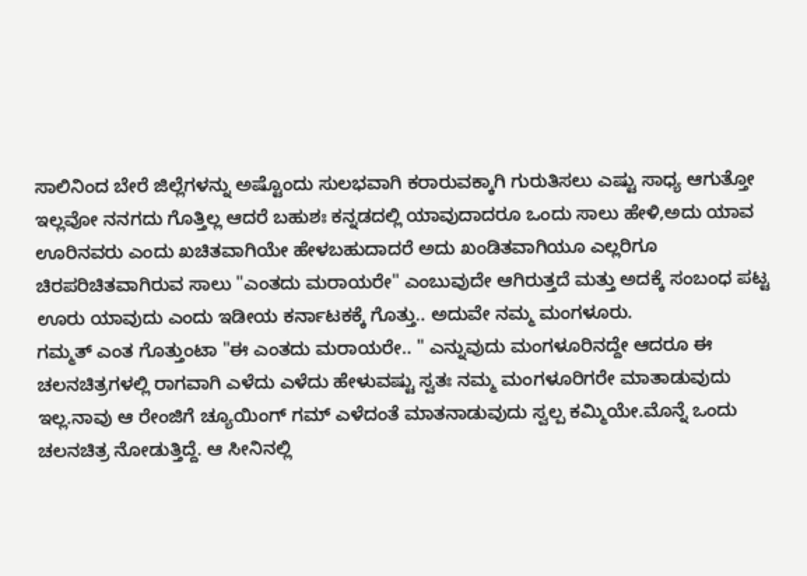ಸಾಲಿನಿಂದ ಬೇರೆ ಜಿಲ್ಲೆಗಳನ್ನು ಅಷ್ಟೊಂದು ಸುಲಭವಾಗಿ ಕರಾರುವಕ್ಕಾಗಿ ಗುರುತಿಸಲು ಎಷ್ಟು ಸಾಧ್ಯ ಆಗುತ್ತೋ ಇಲ್ಲವೋ ನನಗದು ಗೊತ್ತಿಲ್ಲ ಆದರೆ ಬಹುಶಃ ಕನ್ನಡದಲ್ಲಿ ಯಾವುದಾದರೂ ಒಂದು ಸಾಲು ಹೇಳಿ,ಅದು ಯಾವ ಊರಿನವರು ಎಂದು ಖಚಿತವಾಗಿಯೇ ಹೇಳಬಹುದಾದರೆ ಅದು ಖಂಡಿತವಾಗಿಯೂ ಎಲ್ಲರಿಗೂ ಚಿರಪರಿಚಿತವಾಗಿರುವ ಸಾಲು "ಎಂತದು ಮರಾಯರೇ" ಎಂಬುವುದೇ ಆಗಿರುತ್ತದೆ ಮತ್ತು ಅದಕ್ಕೆ ಸಂಬಂಧ ಪಟ್ಟ ಊರು ಯಾವುದು ಎಂದು ಇಡೀಯ ಕರ್ನಾಟಕಕ್ಕೆ ಗೊತ್ತು.. ಅದುವೇ ನಮ್ಮ ಮಂಗಳೂರು.
ಗಮ್ಮತ್ ಎಂತ ಗೊತ್ತುಂಟಾ "ಈ ಎಂತದು ಮರಾಯರೇ.. " ಎನ್ನುವುದು ಮಂಗಳೂರಿನದ್ದೇ ಆದರೂ ಈ ಚಲನಚಿತ್ರಗಳಲ್ಲಿ ರಾಗವಾಗಿ ಎಳೆದು ಎಳೆದು ಹೇಳುವಷ್ಟು ಸ್ವತಃ ನಮ್ಮ ಮಂಗಳೂರಿಗರೇ ಮಾತಾಡುವುದು ಇಲ್ಲ.ನಾವು ಆ ರೇಂಜಿಗೆ ಚ್ಯೂಯಿಂಗ್ ಗಮ್ ಎಳೆದಂತೆ ಮಾತನಾಡುವುದು ಸ್ವಲ್ಪ ಕಮ್ಮಿಯೇ.ಮೊನ್ನೆ ಒಂದು ಚಲನಚಿತ್ರ ನೋಡುತ್ತಿದ್ದೆ. ಆ ಸೀನಿನಲ್ಲಿ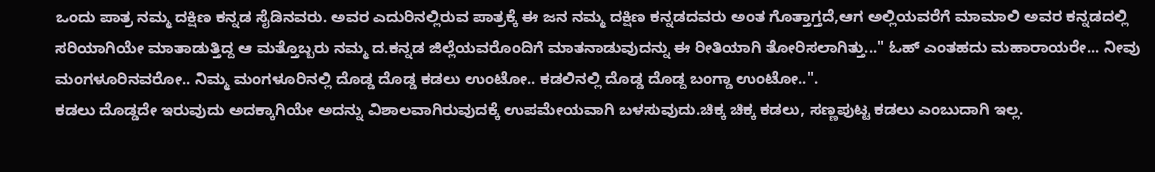ಒಂದು ಪಾತ್ರ ನಮ್ಮ ದಕ್ಷಿಣ ಕನ್ನಡ ಸೈಡಿನವರು. ಅವರ ಎದುರಿನಲ್ಲಿರುವ ಪಾತ್ರಕ್ಕೆ ಈ ಜನ ನಮ್ಮ ದಕ್ಷಿಣ ಕನ್ನಡದವರು ಅಂತ ಗೊತ್ತಾಗ್ತದೆ,ಆಗ ಅಲ್ಲಿಯವರೆಗೆ ಮಾಮಾಲಿ ಅವರ ಕನ್ನಡದಲ್ಲಿ ಸರಿಯಾಗಿಯೇ ಮಾತಾಡುತ್ತಿದ್ದ ಆ ಮತ್ತೊಬ್ಬರು ನಮ್ಮ ದ.ಕನ್ನಡ ಜಿಲ್ಲೆಯವರೊಂದಿಗೆ ಮಾತನಾಡುವುದನ್ನು ಈ ರೀತಿಯಾಗಿ ತೋರಿಸಲಾಗಿತ್ತು..." ಓಹ್ ಎಂತಹದು ಮಹಾರಾಯರೇ... ನೀವು ಮಂಗಳೂರಿನವರೋ.. ನಿಮ್ಮ ಮಂಗಳೂರಿನಲ್ಲಿ ದೊಡ್ಡ ದೊಡ್ಡ ಕಡಲು ಉಂಟೋ.. ಕಡಲಿನಲ್ಲಿ ದೊಡ್ಡ ದೊಡ್ದ ಬಂಗ್ಡಾ ಉಂಟೋ..".
ಕಡಲು ದೊಡ್ಡದೇ ಇರುವುದು ಅದಕ್ಕಾಗಿಯೇ ಅದನ್ನು ವಿಶಾಲವಾಗಿರುವುದಕ್ಕೆ ಉಪಮೇಯವಾಗಿ ಬಳಸುವುದು.ಚಿಕ್ಕ ಚಿಕ್ಕ ಕಡಲು, ಸಣ್ಣಪುಟ್ಟ ಕಡಲು ಎಂಬುದಾಗಿ ಇಲ್ಲ.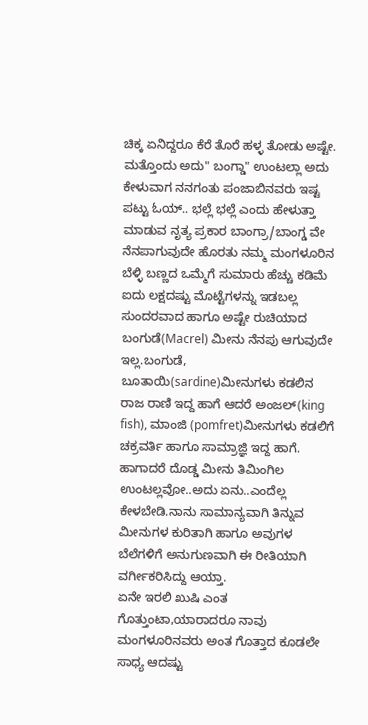ಚಿಕ್ಕ ಏನಿದ್ದರೂ ಕೆರೆ ತೊರೆ ಹಳ್ಳ ತೋಡು ಅಷ್ಟೇ. ಮತ್ತೊಂದು ಅದು" ಬಂಗ್ಡಾ" ಉಂಟಲ್ಲಾ ಅದು ಕೇಳುವಾಗ ನನಗಂತು ಪಂಜಾಬಿನವರು ಇಷ್ಟ ಪಟ್ಟು ಓಯ್.. ಭಲ್ಲೆ ಭಲ್ಲೆ ಎಂದು ಹೇಳುತ್ತಾ ಮಾಡುವ ನೃತ್ಯ ಪ್ರಕಾರ ಬಾಂಗ್ರಾ/ಬಾಂಗ್ಡ ವೇ ನೆನಪಾಗುವುದೇ ಹೊರತು ನಮ್ಮ ಮಂಗಳೂರಿನ ಬೆಳ್ಳಿ ಬಣ್ಣದ ಒಮ್ಮೆಗೆ ಸುಮಾರು ಹೆಚ್ಚು ಕಡಿಮೆ ಐದು ಲಕ್ಷದಷ್ಟು ಮೊಟ್ಟೆಗಳನ್ನು ಇಡಬಲ್ಲ ಸುಂದರವಾದ ಹಾಗೂ ಅಷ್ಟೇ ರುಚಿಯಾದ ಬಂಗುಡೆ(Macrel) ಮೀನು ನೆನಪು ಆಗುವುದೇ ಇಲ್ಲ.ಬಂಗುಡೆ, ಬೂತಾಯಿ(sardine)ಮೀನುಗಳು ಕಡಲಿನ ರಾಜ ರಾಣಿ ಇದ್ದ ಹಾಗೆ ಆದರೆ ಅಂಜಲ್(king fish), ಮಾಂಜಿ (pomfret)ಮೀನುಗಳು ಕಡಲಿಗೆ ಚಕ್ರವರ್ತಿ ಹಾಗೂ ಸಾಮ್ರಾಜ್ಞಿ ಇದ್ದ ಹಾಗೆ. ಹಾಗಾದರೆ ದೊಡ್ಡ ಮೀನು ತಿಮಿಂಗಿಲ ಉಂಟಲ್ಲವೋ..ಅದು ಏನು..ಎಂದೆಲ್ಲ ಕೇಳಬೇಡಿ.ನಾನು ಸಾಮಾನ್ಯವಾಗಿ ತಿನ್ನುವ ಮೀನುಗಳ ಕುರಿತಾಗಿ ಹಾಗೂ ಅವುಗಳ ಬೆಲೆಗಳಿಗೆ ಅನುಗುಣವಾಗಿ ಈ ರೀತಿಯಾಗಿ ವರ್ಗೀಕರಿಸಿದ್ದು ಆಯ್ತಾ.
ಏನೇ ಇರಲಿ ಖುಷಿ ಎಂತ ಗೊತ್ತುಂಟಾ,ಯಾರಾದರೂ ನಾವು ಮಂಗಳೂರಿನವರು ಅಂತ ಗೊತ್ತಾದ ಕೂಡಲೇ ಸಾಧ್ಯ ಆದಷ್ಟು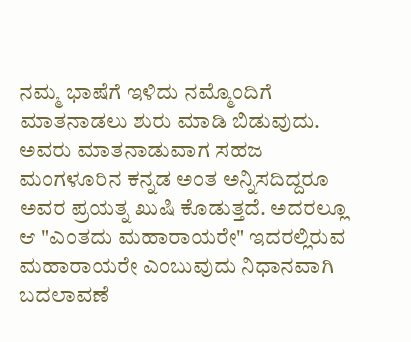ನಮ್ಮ ಭಾಷೆಗೆ ಇಳಿದು ನಮ್ಮೊಂದಿಗೆ ಮಾತನಾಡಲು ಶುರು ಮಾಡಿ ಬಿಡುವುದು. ಅವರು ಮಾತನಾಡುವಾಗ ಸಹಜ ಮಂಗಳೂರಿನ ಕನ್ನಡ ಅಂತ ಅನ್ನಿಸದಿದ್ದರೂ ಅವರ ಪ್ರಯತ್ನ ಖುಷಿ ಕೊಡುತ್ತದೆ. ಅದರಲ್ಲೂ ಆ "ಎಂತದು ಮಹಾರಾಯರೇ" ಇದರಲ್ಲಿರುವ ಮಹಾರಾಯರೇ ಎಂಬುವುದು ನಿಧಾನವಾಗಿ ಬದಲಾವಣೆ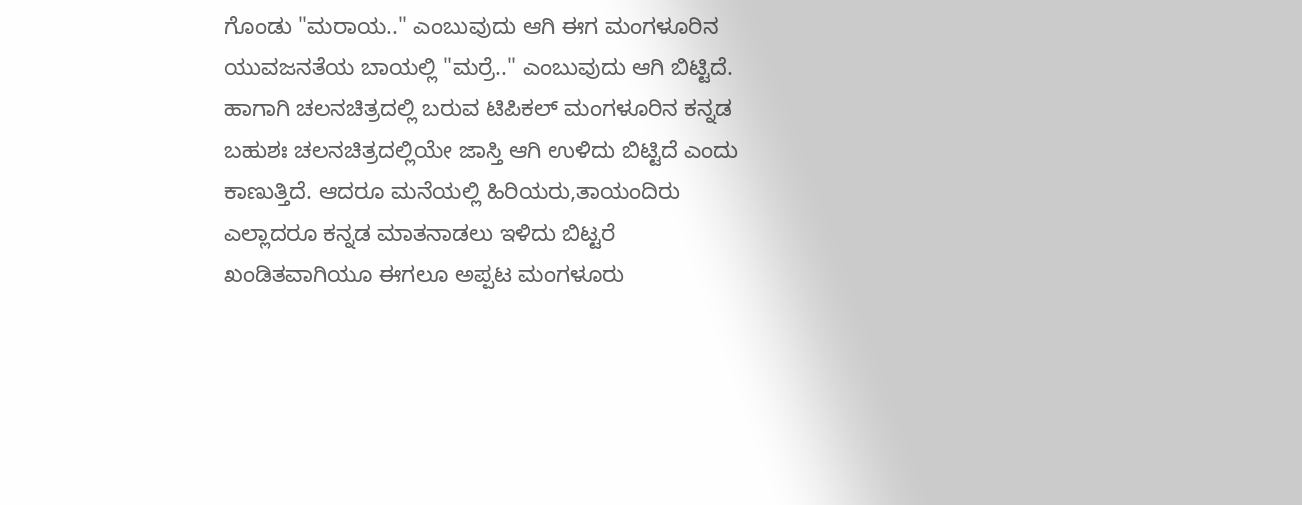ಗೊಂಡು "ಮರಾಯ.." ಎಂಬುವುದು ಆಗಿ ಈಗ ಮಂಗಳೂರಿನ ಯುವಜನತೆಯ ಬಾಯಲ್ಲಿ "ಮರ್ರೆ.." ಎಂಬುವುದು ಆಗಿ ಬಿಟ್ಟಿದೆ. ಹಾಗಾಗಿ ಚಲನಚಿತ್ರದಲ್ಲಿ ಬರುವ ಟಿಪಿಕಲ್ ಮಂಗಳೂರಿನ ಕನ್ನಡ ಬಹುಶಃ ಚಲನಚಿತ್ರದಲ್ಲಿಯೇ ಜಾಸ್ತಿ ಆಗಿ ಉಳಿದು ಬಿಟ್ಟಿದೆ ಎಂದು ಕಾಣುತ್ತಿದೆ. ಆದರೂ ಮನೆಯಲ್ಲಿ ಹಿರಿಯರು,ತಾಯಂದಿರು ಎಲ್ಲಾದರೂ ಕನ್ನಡ ಮಾತನಾಡಲು ಇಳಿದು ಬಿಟ್ಟರೆ ಖಂಡಿತವಾಗಿಯೂ ಈಗಲೂ ಅಪ್ಪಟ ಮಂಗಳೂರು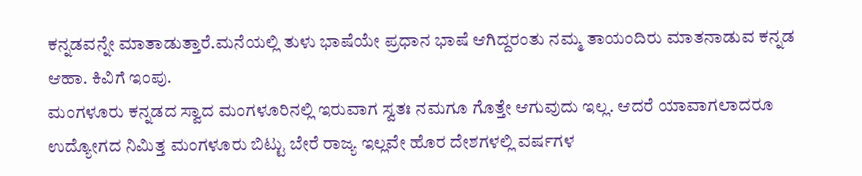ಕನ್ನಡವನ್ನೇ ಮಾತಾಡುತ್ತಾರೆ.ಮನೆಯಲ್ಲಿ ತುಳು ಭಾಷೆಯೇ ಪ್ರಧಾನ ಭಾಷೆ ಆಗಿದ್ದರಂತು ನಮ್ಮ ತಾಯಂದಿರು ಮಾತನಾಡುವ ಕನ್ನಡ ಆಹಾ. ಕಿವಿಗೆ ಇಂಪು.
ಮಂಗಳೂರು ಕನ್ನಡದ ಸ್ವಾದ ಮಂಗಳೂರಿನಲ್ಲಿ ಇರುವಾಗ ಸ್ವತಃ ನಮಗೂ ಗೊತ್ತೇ ಆಗುವುದು ಇಲ್ಲ. ಆದರೆ ಯಾವಾಗಲಾದರೂ ಉದ್ಯೋಗದ ನಿಮಿತ್ತ ಮಂಗಳೂರು ಬಿಟ್ಟು ಬೇರೆ ರಾಜ್ಯ ಇಲ್ಲವೇ ಹೊರ ದೇಶಗಳಲ್ಲಿ ವರ್ಷಗಳ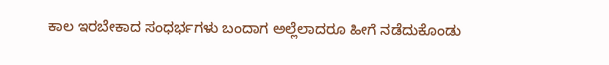ಕಾಲ ಇರಬೇಕಾದ ಸಂಧರ್ಭಗಳು ಬಂದಾಗ ಅಲ್ಲೆಲಾದರೂ ಹೀಗೆ ನಡೆದುಕೊಂಡು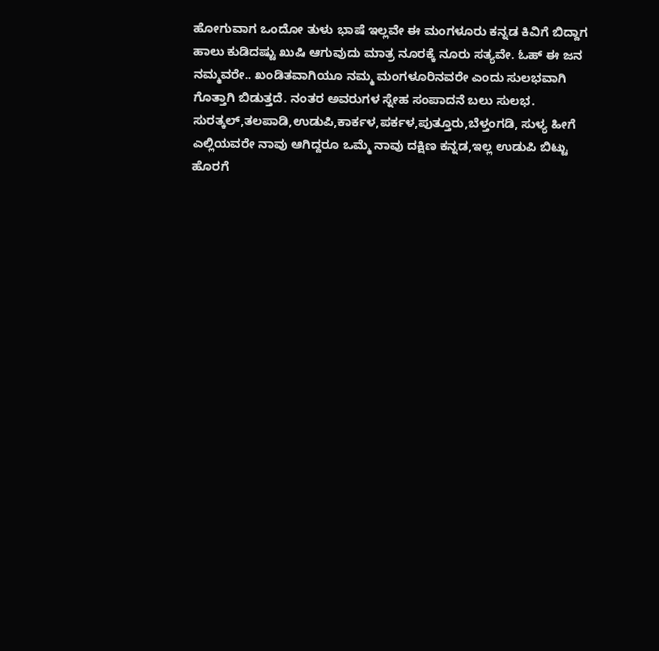ಹೋಗುವಾಗ ಒಂದೋ ತುಳು ಭಾಷೆ ಇಲ್ಲವೇ ಈ ಮಂಗಳೂರು ಕನ್ನಡ ಕಿವಿಗೆ ಬಿದ್ದಾಗ ಹಾಲು ಕುಡಿದಷ್ಟು ಖುಷಿ ಆಗುವುದು ಮಾತ್ರ ನೂರಕ್ಕೆ ನೂರು ಸತ್ಯವೇ. ಓಹ್ ಈ ಜನ ನಮ್ಮವರೇ.. ಖಂಡಿತವಾಗಿಯೂ ನಮ್ಮ ಮಂಗಳೂರಿನವರೇ ಎಂದು ಸುಲಭವಾಗಿ ಗೊತ್ತಾಗಿ ಬಿಡುತ್ತದೆ. ನಂತರ ಅವರುಗಳ ಸ್ನೇಹ ಸಂಪಾದನೆ ಬಲು ಸುಲಭ.
ಸುರತ್ಕಲ್,ತಲಪಾಡಿ,ಉಡುಪಿ,ಕಾರ್ಕಳ,ಪರ್ಕಳ,ಪುತ್ತೂರು,ಬೆಳ್ತಂಗಡಿ, ಸುಳ್ಯ ಹೀಗೆ ಎಲ್ಲಿಯವರೇ ನಾವು ಆಗಿದ್ದರೂ ಒಮ್ಮೆ ನಾವು ದಕ್ಷಿಣ ಕನ್ನಡ,ಇಲ್ಲ ಉಡುಪಿ ಬಿಟ್ಟು ಹೊರಗೆ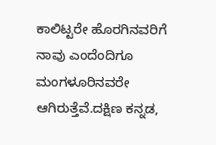ಕಾಲಿಟ್ಟರೇ ಹೊರಗಿನವರಿಗೆ ನಾವು ಎಂದೆಂದಿಗೂ ಮಂಗಳೂರಿನವರೇ ಆಗಿರುತ್ತೆವೆ.ದಕ್ಷಿಣ ಕನ್ನಡ,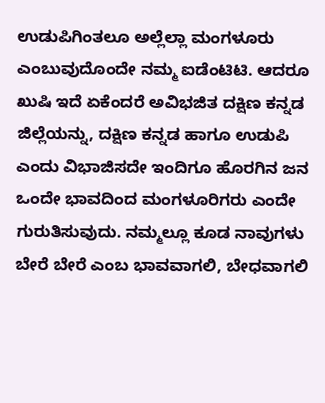ಉಡುಪಿಗಿಂತಲೂ ಅಲ್ಲೆಲ್ಲಾ ಮಂಗಳೂರು ಎಂಬುವುದೊಂದೇ ನಮ್ಮ ಐಡೆಂಟಿಟಿ. ಆದರೂ ಖುಷಿ ಇದೆ ಏಕೆಂದರೆ ಅವಿಭಜಿತ ದಕ್ಷಿಣ ಕನ್ನಡ ಜಿಲ್ಲೆಯನ್ನು, ದಕ್ಷಿಣ ಕನ್ನಡ ಹಾಗೂ ಉಡುಪಿ ಎಂದು ವಿಭಾಜಿಸದೇ ಇಂದಿಗೂ ಹೊರಗಿನ ಜನ ಒಂದೇ ಭಾವದಿಂದ ಮಂಗಳೂರಿಗರು ಎಂದೇ ಗುರುತಿಸುವುದು. ನಮ್ಮಲ್ಲೂ ಕೂಡ ನಾವುಗಳು ಬೇರೆ ಬೇರೆ ಎಂಬ ಭಾವವಾಗಲಿ, ಬೇಧವಾಗಲಿ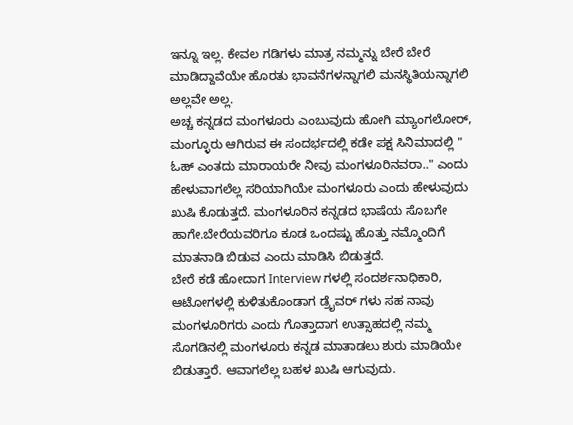ಇನ್ನೂ ಇಲ್ಲ. ಕೇವಲ ಗಡಿಗಳು ಮಾತ್ರ ನಮ್ಮನ್ನು ಬೇರೆ ಬೇರೆ ಮಾಡಿದ್ದಾವೆಯೇ ಹೊರತು ಭಾವನೆಗಳನ್ನಾಗಲಿ ಮನಸ್ಥಿತಿಯನ್ನಾಗಲಿ ಅಲ್ಲವೇ ಅಲ್ಲ.
ಅಚ್ಚ ಕನ್ನಡದ ಮಂಗಳೂರು ಎಂಬುವುದು ಹೋಗಿ ಮ್ಯಾಂಗಲೋರ್, ಮಂಗ್ಳೂರು ಆಗಿರುವ ಈ ಸಂದರ್ಭದಲ್ಲಿ ಕಡೇ ಪಕ್ಷ ಸಿನಿಮಾದಲ್ಲಿ " ಓಹ್ ಎಂತದು ಮಾರಾಯರೇ ನೀವು ಮಂಗಳೂರಿನವರಾ.." ಎಂದು ಹೇಳುವಾಗಲೆಲ್ಲ ಸರಿಯಾಗಿಯೇ ಮಂಗಳೂರು ಎಂದು ಹೇಳುವುದು ಖುಷಿ ಕೊಡುತ್ತದೆ. ಮಂಗಳೂರಿನ ಕನ್ನಡದ ಭಾಷೆಯ ಸೊಬಗೇ ಹಾಗೇ.ಬೇರೆಯವರಿಗೂ ಕೂಡ ಒಂದಷ್ಟು ಹೊತ್ತು ನಮ್ಮೊಂದಿಗೆ ಮಾತನಾಡಿ ಬಿಡುವ ಎಂದು ಮಾಡಿಸಿ ಬಿಡುತ್ತದೆ.
ಬೇರೆ ಕಡೆ ಹೋದಾಗ Interview ಗಳಲ್ಲಿ ಸಂದರ್ಶನಾಧಿಕಾರಿ, ಆಟೋಗಳಲ್ಲಿ ಕುಳಿತುಕೊಂಡಾಗ ಡ್ರೈವರ್ ಗಳು ಸಹ ನಾವು ಮಂಗಳೂರಿಗರು ಎಂದು ಗೊತ್ತಾದಾಗ ಉತ್ಸಾಹದಲ್ಲಿ ನಮ್ಮ ಸೊಗಡಿನಲ್ಲಿ ಮಂಗಳೂರು ಕನ್ನಡ ಮಾತಾಡಲು ಶುರು ಮಾಡಿಯೇ ಬಿಡುತ್ತಾರೆ. ಆವಾಗಲೆಲ್ಲ ಬಹಳ ಖುಷಿ ಆಗುವುದು.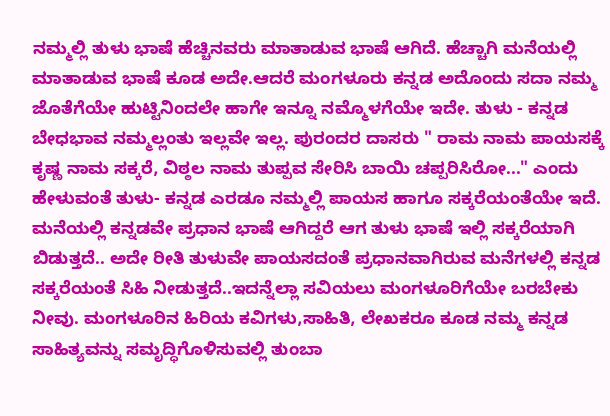ನಮ್ಮಲ್ಲಿ ತುಳು ಭಾಷೆ ಹೆಚ್ಚಿನವರು ಮಾತಾಡುವ ಭಾಷೆ ಆಗಿದೆ. ಹೆಚ್ಚಾಗಿ ಮನೆಯಲ್ಲಿ ಮಾತಾಡುವ ಭಾಷೆ ಕೂಡ ಅದೇ.ಆದರೆ ಮಂಗಳೂರು ಕನ್ನಡ ಅದೊಂದು ಸದಾ ನಮ್ಮ ಜೊತೆಗೆಯೇ ಹುಟ್ಟಿನಿಂದಲೇ ಹಾಗೇ ಇನ್ನೂ ನಮ್ಮೊಳಗೆಯೇ ಇದೇ. ತುಳು - ಕನ್ನಡ ಬೇಧಭಾವ ನಮ್ಮಲ್ಲಂತು ಇಲ್ಲವೇ ಇಲ್ಲ. ಪುರಂದರ ದಾಸರು " ರಾಮ ನಾಮ ಪಾಯಸಕ್ಕೆ ಕೃಷ್ಣ ನಾಮ ಸಕ್ಕರೆ, ವಿಠ್ಠಲ ನಾಮ ತುಪ್ಪವ ಸೇರಿಸಿ ಬಾಯಿ ಚಪ್ಪರಿಸಿರೋ..." ಎಂದು ಹೇಳುವಂತೆ ತುಳು- ಕನ್ನಡ ಎರಡೂ ನಮ್ಮಲ್ಲಿ ಪಾಯಸ ಹಾಗೂ ಸಕ್ಕರೆಯಂತೆಯೇ ಇದೆ. ಮನೆಯಲ್ಲಿ ಕನ್ನಡವೇ ಪ್ರಧಾನ ಭಾಷೆ ಆಗಿದ್ದರೆ ಆಗ ತುಳು ಭಾಷೆ ಇಲ್ಲಿ ಸಕ್ಕರೆಯಾಗಿ ಬಿಡುತ್ತದೆ.. ಅದೇ ರೀತಿ ತುಳುವೇ ಪಾಯಸದಂತೆ ಪ್ರಧಾನವಾಗಿರುವ ಮನೆಗಳಲ್ಲಿ ಕನ್ನಡ ಸಕ್ಕರೆಯಂತೆ ಸಿಹಿ ನೀಡುತ್ತದೆ..ಇದನ್ನೆಲ್ಲಾ ಸವಿಯಲು ಮಂಗಳೂರಿಗೆಯೇ ಬರಬೇಕು ನೀವು. ಮಂಗಳೂರಿನ ಹಿರಿಯ ಕವಿಗಳು,ಸಾಹಿತಿ, ಲೇಖಕರೂ ಕೂಡ ನಮ್ಮ ಕನ್ನಡ ಸಾಹಿತ್ಯವನ್ನು ಸಮೃದ್ಧಿಗೊಳಿಸುವಲ್ಲಿ ತುಂಬಾ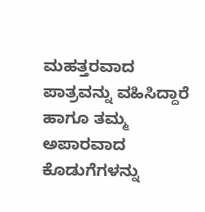ಮಹತ್ತರವಾದ ಪಾತ್ರವನ್ನು ವಹಿಸಿದ್ದಾರೆ ಹಾಗೂ ತಮ್ಮ ಅಪಾರವಾದ ಕೊಡುಗೆಗಳನ್ನು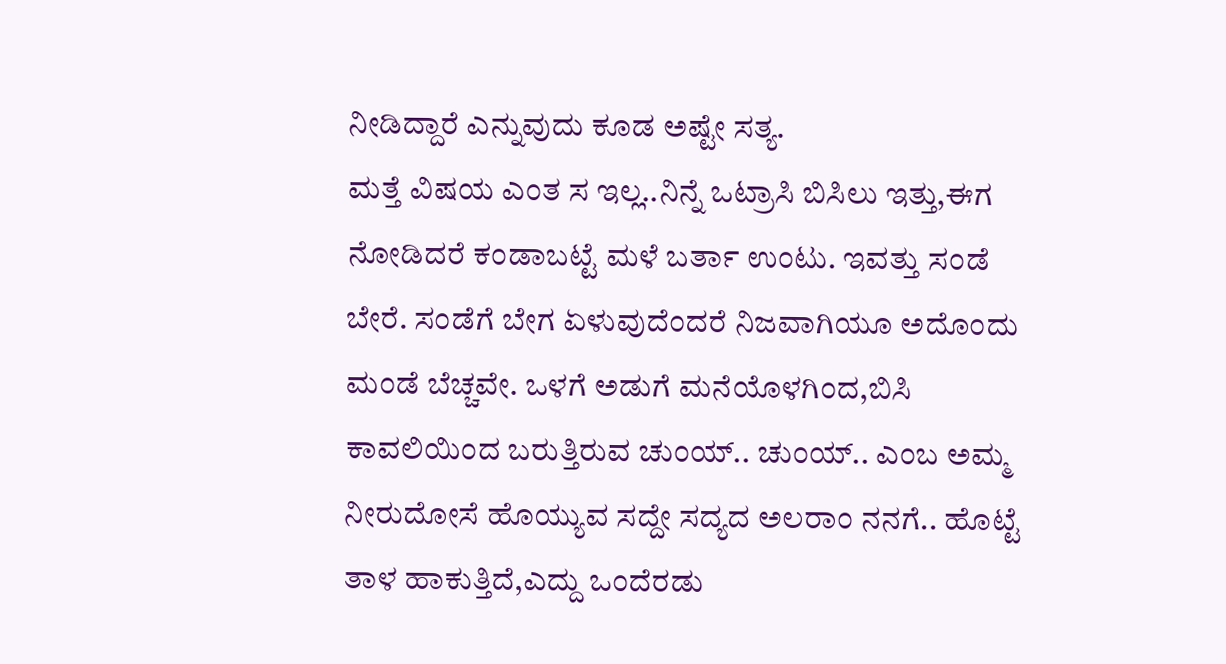ನೀಡಿದ್ದಾರೆ ಎನ್ನುವುದು ಕೂಡ ಅಷ್ಟೇ ಸತ್ಯ.
ಮತ್ತೆ ವಿಷಯ ಎಂತ ಸ ಇಲ್ಲ..ನಿನ್ನೆ ಒಟ್ರಾಸಿ ಬಿಸಿಲು ಇತ್ತು,ಈಗ ನೋಡಿದರೆ ಕಂಡಾಬಟ್ಟೆ ಮಳೆ ಬರ್ತಾ ಉಂಟು. ಇವತ್ತು ಸಂಡೆ ಬೇರೆ. ಸಂಡೆಗೆ ಬೇಗ ಏಳುವುದೆಂದರೆ ನಿಜವಾಗಿಯೂ ಅದೊಂದು ಮಂಡೆ ಬೆಚ್ಚವೇ. ಒಳಗೆ ಅಡುಗೆ ಮನೆಯೊಳಗಿಂದ,ಬಿಸಿ ಕಾವಲಿಯಿಂದ ಬರುತ್ತಿರುವ ಚುಂಯ್.. ಚುಂಯ್.. ಎಂಬ ಅಮ್ಮ ನೀರುದೋಸೆ ಹೊಯ್ಯುವ ಸದ್ದೇ ಸದ್ಯದ ಅಲರಾಂ ನನಗೆ.. ಹೊಟ್ಟೆ ತಾಳ ಹಾಕುತ್ತಿದೆ,ಎದ್ದು ಒಂದೆರಡು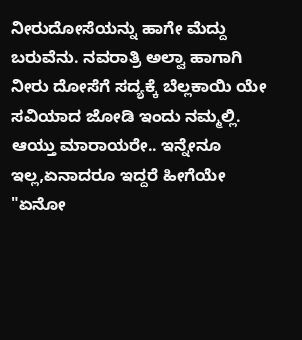ನೀರುದೋಸೆಯನ್ನು ಹಾಗೇ ಮೆದ್ದು ಬರುವೆನು. ನವರಾತ್ರಿ ಅಲ್ವಾ ಹಾಗಾಗಿ ನೀರು ದೋಸೆಗೆ ಸದ್ಯಕ್ಕೆ ಬೆಲ್ಲಕಾಯಿ ಯೇ ಸವಿಯಾದ ಜೋಡಿ ಇಂದು ನಮ್ಮಲ್ಲಿ. ಆಯ್ತು ಮಾರಾಯರೇ.. ಇನ್ನೇನೂ ಇಲ್ಲ,ಏನಾದರೂ ಇದ್ದರೆ ಹೀಗೆಯೇ "ಏನೋ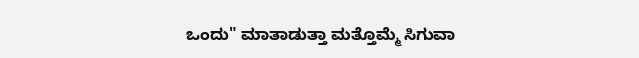ಒಂದು" ಮಾತಾಡುತ್ತಾ ಮತ್ತೊಮ್ಮೆ ಸಿಗುವಾ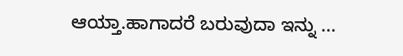ಆಯ್ತಾ.ಹಾಗಾದರೆ ಬರುವುದಾ ಇನ್ನು ...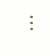...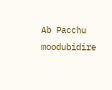Ab Pacchu
moodubidire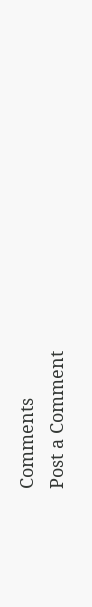Comments
Post a Comment